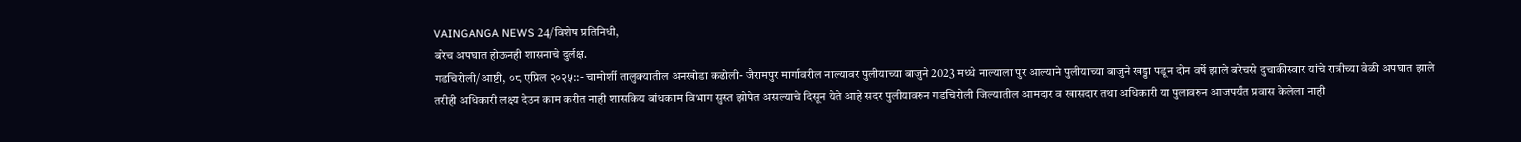VAINGANGA NEWS 24/विशेष प्रतिनिधी,
बरेच अपघात होऊनही शासनाचे दुर्लक्ष.
गडचिरोली/आष्टी, ०८ एप्रिल २०२५::- चामोर्शी तालुक्यातील अनखोडा कढोली- जैरामपुर मार्गावरील नाल्यावर पुलीयाच्या बाजुने 2023 मध्धे नाल्याला पुर आल्याने पुलीयाच्या बाजुने खड्डा पडून दोन वर्षे झाले बरेचसे दुचाकीस्वार यांचे रात्रीच्या वेळी अपघात झाले तरीही अधिकारी लक्ष्य देउन काम करीत नाही शासकिय बांधकाम विभाग सुस्त झोपेत असल्याचे दिसून येते आहे सदर पुलीयावरुन गडचिरोली जिल्यातील आमदार व खासदार तथा अधिकारी या पुलावरुन आजपर्यंत प्रवास केलेला नाही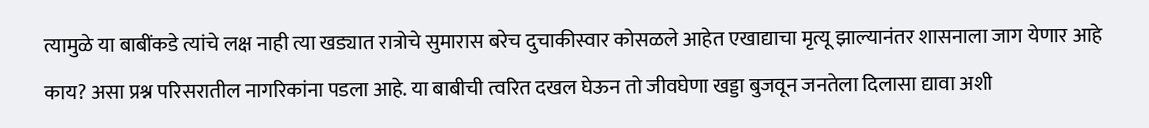त्यामुळे या बाबींकडे त्यांचे लक्ष नाही त्या खड्यात रात्रोचे सुमारास बरेच दुचाकीस्वार कोसळले आहेत एखाद्याचा मृत्यू झाल्यानंतर शासनाला जाग येणार आहे काय? असा प्रश्न परिसरातील नागरिकांना पडला आहे. या बाबीची त्वरित दखल घेऊन तो जीवघेणा खड्डा बुजवून जनतेला दिलासा द्यावा अशी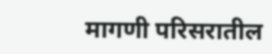मागणी परिसरातील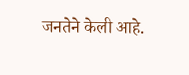जनतेने केली आहे.